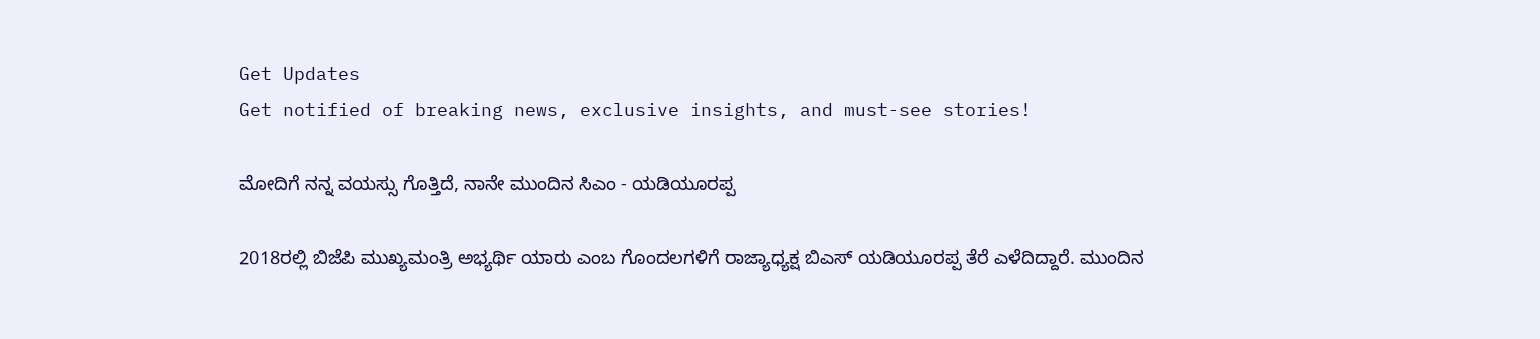Get Updates
Get notified of breaking news, exclusive insights, and must-see stories!

ಮೋದಿಗೆ ನನ್ನ ವಯಸ್ಸು ಗೊತ್ತಿದೆ, ನಾನೇ ಮುಂದಿನ ಸಿಎಂ - ಯಡಿಯೂರಪ್ಪ

2018ರಲ್ಲಿ ಬಿಜೆಪಿ ಮುಖ್ಯಮಂತ್ರಿ ಅಭ್ಯರ್ಥಿ ಯಾರು ಎಂಬ ಗೊಂದಲಗಳಿಗೆ ರಾಜ್ಯಾಧ್ಯಕ್ಷ ಬಿಎಸ್ ಯಡಿಯೂರಪ್ಪ ತೆರೆ ಎಳೆದಿದ್ದಾರೆ. ಮುಂದಿನ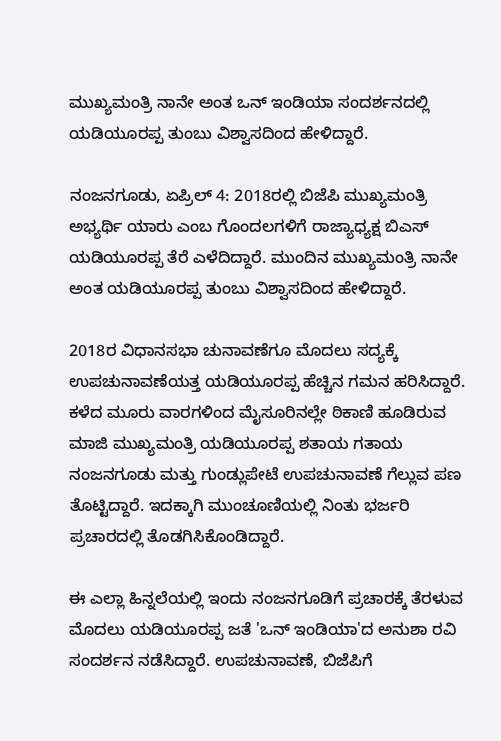ಮುಖ್ಯಮಂತ್ರಿ ನಾನೇ ಅಂತ ಒನ್ ಇಂಡಿಯಾ ಸಂದರ್ಶನದಲ್ಲಿ ಯಡಿಯೂರಪ್ಪ ತುಂಬು ವಿಶ್ವಾಸದಿಂದ ಹೇಳಿದ್ದಾರೆ.

ನಂಜನಗೂಡು, ಏಪ್ರಿಲ್ 4: 2018ರಲ್ಲಿ ಬಿಜೆಪಿ ಮುಖ್ಯಮಂತ್ರಿ ಅಭ್ಯರ್ಥಿ ಯಾರು ಎಂಬ ಗೊಂದಲಗಳಿಗೆ ರಾಜ್ಯಾಧ್ಯಕ್ಷ ಬಿಎಸ್ ಯಡಿಯೂರಪ್ಪ ತೆರೆ ಎಳೆದಿದ್ದಾರೆ. ಮುಂದಿನ ಮುಖ್ಯಮಂತ್ರಿ ನಾನೇ ಅಂತ ಯಡಿಯೂರಪ್ಪ ತುಂಬು ವಿಶ್ವಾಸದಿಂದ ಹೇಳಿದ್ದಾರೆ.

2018ರ ವಿಧಾನಸಭಾ ಚುನಾವಣೆಗೂ ಮೊದಲು ಸದ್ಯಕ್ಕೆ ಉಪಚುನಾವಣೆಯತ್ತ ಯಡಿಯೂರಪ್ಪ ಹೆಚ್ಚಿನ ಗಮನ ಹರಿಸಿದ್ದಾರೆ. ಕಳೆದ ಮೂರು ವಾರಗಳಿಂದ ಮೈಸೂರಿನಲ್ಲೇ ಠಿಕಾಣಿ ಹೂಡಿರುವ ಮಾಜಿ ಮುಖ್ಯಮಂತ್ರಿ ಯಡಿಯೂರಪ್ಪ ಶತಾಯ ಗತಾಯ ನಂಜನಗೂಡು ಮತ್ತು ಗುಂಡ್ಲುಪೇಟೆ ಉಪಚುನಾವಣೆ ಗೆಲ್ಲುವ ಪಣ ತೊಟ್ಟಿದ್ದಾರೆ. ಇದಕ್ಕಾಗಿ ಮುಂಚೂಣಿಯಲ್ಲಿ ನಿಂತು ಭರ್ಜರಿ ಪ್ರಚಾರದಲ್ಲಿ ತೊಡಗಿಸಿಕೊಂಡಿದ್ದಾರೆ.

ಈ ಎಲ್ಲಾ ಹಿನ್ನಲೆಯಲ್ಲಿ ಇಂದು ನಂಜನಗೂಡಿಗೆ ಪ್ರಚಾರಕ್ಕೆ ತೆರಳುವ ಮೊದಲು ಯಡಿಯೂರಪ್ಪ ಜತೆ 'ಒನ್ ಇಂಡಿಯಾ'ದ ಅನುಶಾ ರವಿ ಸಂದರ್ಶನ ನಡೆಸಿದ್ದಾರೆ. ಉಪಚುನಾವಣೆ, ಬಿಜೆಪಿಗೆ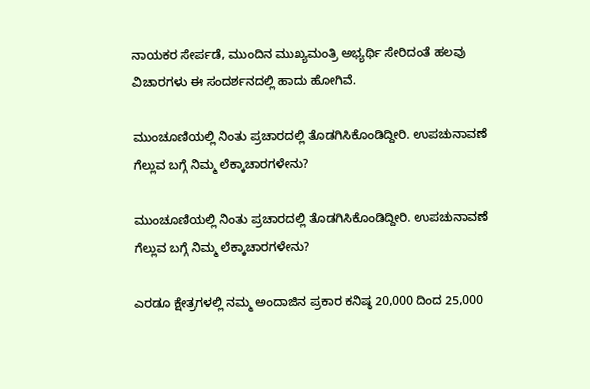ನಾಯಕರ ಸೇರ್ಪಡೆ, ಮುಂದಿನ ಮುಖ್ಯಮಂತ್ರಿ ಅಭ್ಯರ್ಥಿ ಸೇರಿದಂತೆ ಹಲವು ವಿಚಾರಗಳು ಈ ಸಂದರ್ಶನದಲ್ಲಿ ಹಾದು ಹೋಗಿವೆ.

ಮುಂಚೂಣಿಯಲ್ಲಿ ನಿಂತು ಪ್ರಚಾರದಲ್ಲಿ ತೊಡಗಿಸಿಕೊಂಡಿದ್ದೀರಿ. ಉಪಚುನಾವಣೆ ಗೆಲ್ಲುವ ಬಗ್ಗೆ ನಿಮ್ಮ ಲೆಕ್ಕಾಚಾರಗಳೇನು?

ಮುಂಚೂಣಿಯಲ್ಲಿ ನಿಂತು ಪ್ರಚಾರದಲ್ಲಿ ತೊಡಗಿಸಿಕೊಂಡಿದ್ದೀರಿ. ಉಪಚುನಾವಣೆ ಗೆಲ್ಲುವ ಬಗ್ಗೆ ನಿಮ್ಮ ಲೆಕ್ಕಾಚಾರಗಳೇನು?

ಎರಡೂ ಕ್ಷೇತ್ರಗಳಲ್ಲಿ ನಮ್ಮ ಅಂದಾಜಿನ ಪ್ರಕಾರ ಕನಿಷ್ಠ 20,000 ದಿಂದ 25,000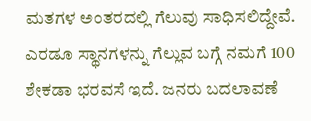ಮತಗಳ ಅಂತರದಲ್ಲಿ ಗೆಲುವು ಸಾಧಿಸಲಿದ್ದೇವೆ. ಎರಡೂ ಸ್ಥಾನಗಳನ್ನು ಗೆಲ್ಲುವ ಬಗ್ಗೆ ನಮಗೆ 100 ಶೇಕಡಾ ಭರವಸೆ ಇದೆ. ಜನರು ಬದಲಾವಣೆ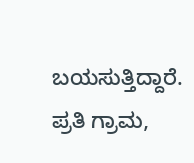ಬಯಸುತ್ತಿದ್ದಾರೆ. ಪ್ರತಿ ಗ್ರಾಮ,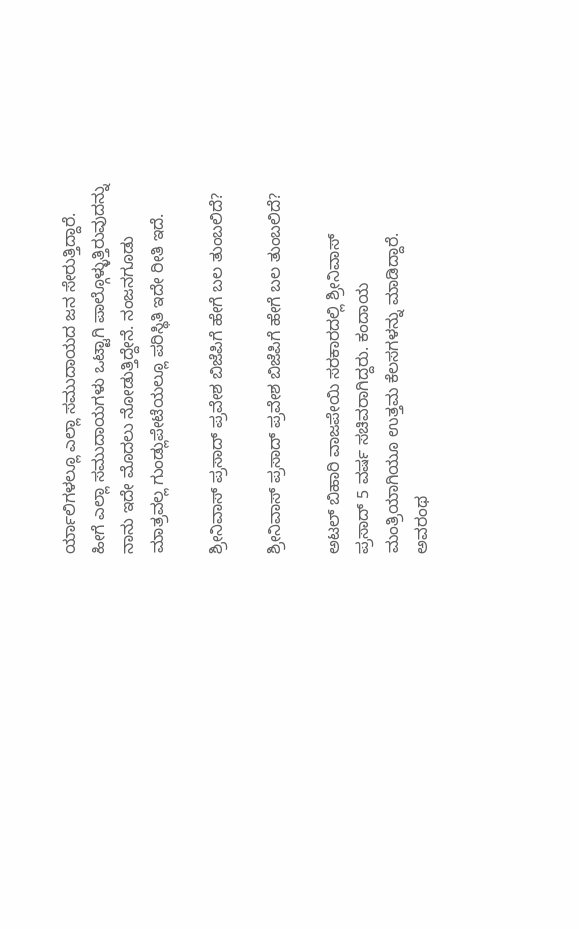ರ್ಯಾಲಿಗಳಲ್ಲೂ ಎಲ್ಲಾ ಸಮುದಾಯದ ಜನ ಸೇರುತ್ತಿದ್ದಾರೆ. ಹೀಗೆ ಎಲ್ಲಾ ಸಮುದಾಯಗಳು ಒಟ್ಟಾಗಿ ಪಾಲ್ಗೊಳ್ಳುತ್ತಿರುವುದನ್ನು ನಾನು ಇದೇ ಮೊದಲು ನೋಡುತ್ತಿದ್ದೇನೆ. ನಂಜನಗೂಡು ಮಾತ್ರವಲ್ಲ ಗುಂಡ್ಲುಪೇಟೆಯಲ್ಲೂ ಪರಿಸ್ಥಿತಿ ಇದೇ ರೀತಿ ಇದೆ.

ಶ್ರೀನಿವಾಸ್ ಪ್ರಸಾದ್ ಪ್ರವೇಶ ಬಿಜೆಪಿಗೆ ಹೇಗೆ ಬಲ ತುಂಬಲಿದೆ?

ಶ್ರೀನಿವಾಸ್ ಪ್ರಸಾದ್ ಪ್ರವೇಶ ಬಿಜೆಪಿಗೆ ಹೇಗೆ ಬಲ ತುಂಬಲಿದೆ?

ಅಟಲ್ ಬಿಹಾರಿ ವಾಜಪೇಯಿ ಸರಕಾರದಲ್ಲಿ ಶ್ರೀನಿವಾಸ್ ಪ್ರಸಾದ್ 5 ವರ್ಷ ಸಚಿವರಾಗಿದ್ದರು. ಕಂದಾಯ ಮಂತ್ರಿಯಾಗಿಯೂ ಉತ್ತಮ ಕೆಲಸಗಳನ್ನು ಮಾಡಿದ್ದಾರೆ. ಅವರಂಥ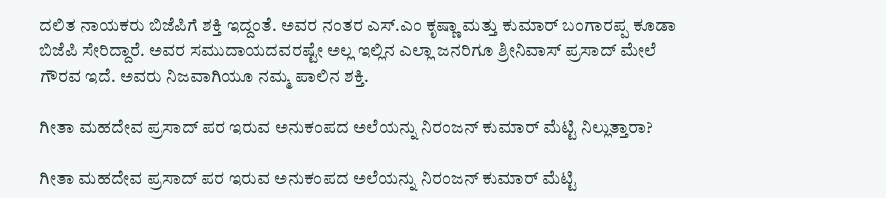ದಲಿತ ನಾಯಕರು ಬಿಜೆಪಿಗೆ ಶಕ್ತಿ ಇದ್ದಂತೆ. ಅವರ ನಂತರ ಎಸ್.ಎಂ ಕೃಷ್ಣಾ ಮತ್ತು ಕುಮಾರ್ ಬಂಗಾರಪ್ಪ ಕೂಡಾ ಬಿಜೆಪಿ ಸೇರಿದ್ದಾರೆ. ಅವರ ಸಮುದಾಯದವರಷ್ಟೇ ಅಲ್ಲ ಇಲ್ಲಿನ ಎಲ್ಲಾ ಜನರಿಗೂ ಶ್ರೀನಿವಾಸ್ ಪ್ರಸಾದ್ ಮೇಲೆ ಗೌರವ ಇದೆ. ಅವರು ನಿಜವಾಗಿಯೂ ನಮ್ಮ ಪಾಲಿನ ಶಕ್ತಿ.

ಗೀತಾ ಮಹದೇವ ಪ್ರಸಾದ್ ಪರ ಇರುವ ಅನುಕಂಪದ ಅಲೆಯನ್ನು ನಿರಂಜನ್ ಕುಮಾರ್ ಮೆಟ್ಟಿ ನಿಲ್ಲುತ್ತಾರಾ?

ಗೀತಾ ಮಹದೇವ ಪ್ರಸಾದ್ ಪರ ಇರುವ ಅನುಕಂಪದ ಅಲೆಯನ್ನು ನಿರಂಜನ್ ಕುಮಾರ್ ಮೆಟ್ಟಿ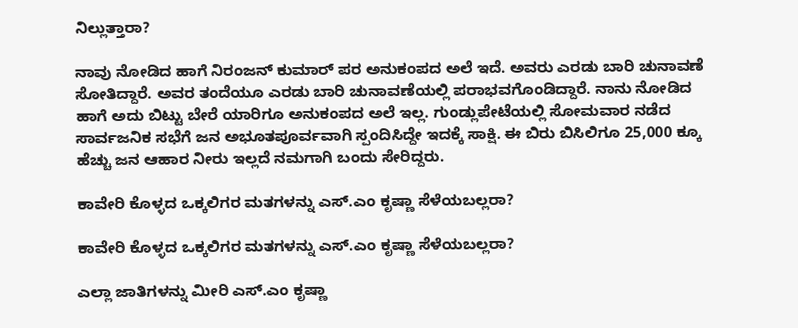ನಿಲ್ಲುತ್ತಾರಾ?

ನಾವು ನೋಡಿದ ಹಾಗೆ ನಿರಂಜನ್ ಕುಮಾರ್ ಪರ ಅನುಕಂಪದ ಅಲೆ ಇದೆ. ಅವರು ಎರಡು ಬಾರಿ ಚುನಾವಣೆ ಸೋತಿದ್ದಾರೆ. ಅವರ ತಂದೆಯೂ ಎರಡು ಬಾರಿ ಚುನಾವಣೆಯಲ್ಲಿ ಪರಾಭವಗೊಂಡಿದ್ದಾರೆ. ನಾನು ನೋಡಿದ ಹಾಗೆ ಅದು ಬಿಟ್ಟು ಬೇರೆ ಯಾರಿಗೂ ಅನುಕಂಪದ ಅಲೆ ಇಲ್ಲ. ಗುಂಡ್ಲುಪೇಟೆಯಲ್ಲಿ ಸೋಮವಾರ ನಡೆದ ಸಾರ್ವಜನಿಕ ಸಭೆಗೆ ಜನ ಅಭೂತಪೂರ್ವವಾಗಿ ಸ್ಪಂದಿಸಿದ್ದೇ ಇದಕ್ಕೆ ಸಾಕ್ಷಿ. ಈ ಬಿರು ಬಿಸಿಲಿಗೂ 25,000 ಕ್ಕೂ ಹೆಚ್ಚು ಜನ ಆಹಾರ ನೀರು ಇಲ್ಲದೆ ನಮಗಾಗಿ ಬಂದು ಸೇರಿದ್ದರು.

ಕಾವೇರಿ ಕೊಳ್ಳದ ಒಕ್ಕಲಿಗರ ಮತಗಳನ್ನು ಎಸ್.ಎಂ ಕೃಷ್ಣಾ ಸೆಳೆಯಬಲ್ಲರಾ?

ಕಾವೇರಿ ಕೊಳ್ಳದ ಒಕ್ಕಲಿಗರ ಮತಗಳನ್ನು ಎಸ್.ಎಂ ಕೃಷ್ಣಾ ಸೆಳೆಯಬಲ್ಲರಾ?

ಎಲ್ಲಾ ಜಾತಿಗಳನ್ನು ಮೀರಿ ಎಸ್.ಎಂ ಕೃಷ್ಣಾ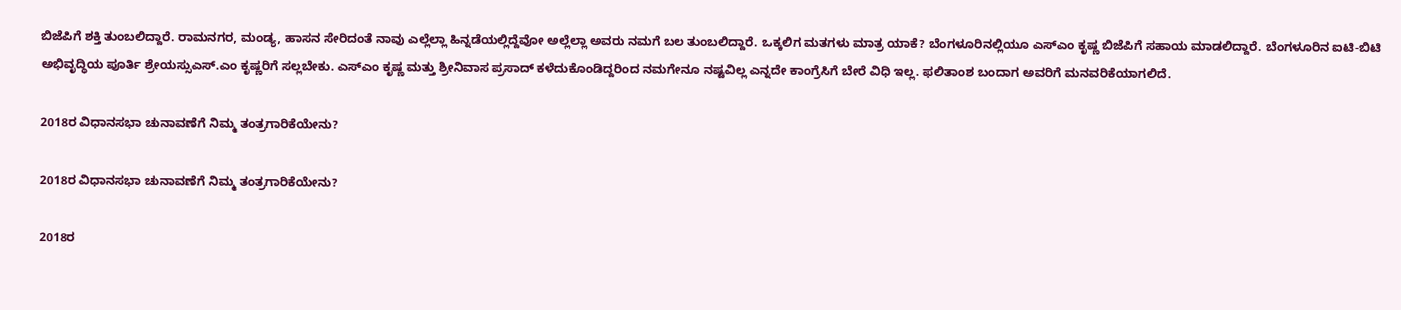ಬಿಜೆಪಿಗೆ ಶಕ್ತಿ ತುಂಬಲಿದ್ದಾರೆ. ರಾಮನಗರ, ಮಂಡ್ಯ, ಹಾಸನ ಸೇರಿದಂತೆ ನಾವು ಎಲ್ಲೆಲ್ಲಾ ಹಿನ್ನಡೆಯಲ್ಲಿದ್ದೆವೋ ಅಲ್ಲೆಲ್ಲಾ ಅವರು ನಮಗೆ ಬಲ ತುಂಬಲಿದ್ದಾರೆ. ಒಕ್ಕಲಿಗ ಮತಗಳು ಮಾತ್ರ ಯಾಕೆ? ಬೆಂಗಳೂರಿನಲ್ಲಿಯೂ ಎಸ್ಎಂ ಕೃಷ್ಣ ಬಿಜೆಪಿಗೆ ಸಹಾಯ ಮಾಡಲಿದ್ದಾರೆ. ಬೆಂಗಳೂರಿನ ಐಟಿ-ಬಿಟಿ ಅಭಿವೃದ್ಧಿಯ ಪೂರ್ತಿ ಶ್ರೇಯಸ್ಸುಎಸ್.ಎಂ ಕೃಷ್ಣರಿಗೆ ಸಲ್ಲಬೇಕು. ಎಸ್ಎಂ ಕೃಷ್ಣ ಮತ್ತು ಶ್ರೀನಿವಾಸ ಪ್ರಸಾದ್ ಕಳೆದುಕೊಂಡಿದ್ದರಿಂದ ನಮಗೇನೂ ನಷ್ಟವಿಲ್ಲ ಎನ್ನದೇ ಕಾಂಗ್ರೆಸಿಗೆ ಬೇರೆ ವಿಧಿ ಇಲ್ಲ. ಫಲಿತಾಂಶ ಬಂದಾಗ ಅವರಿಗೆ ಮನವರಿಕೆಯಾಗಲಿದೆ.

2018ರ ವಿಧಾನಸಭಾ ಚುನಾವಣೆಗೆ ನಿಮ್ಮ ತಂತ್ರಗಾರಿಕೆಯೇನು?

2018ರ ವಿಧಾನಸಭಾ ಚುನಾವಣೆಗೆ ನಿಮ್ಮ ತಂತ್ರಗಾರಿಕೆಯೇನು?

2018ರ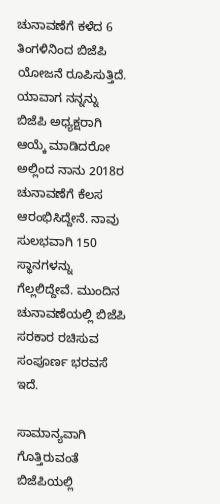ಚುನಾವಣೆಗೆ ಕಳೆದ 6 ತಿಂಗಳಿನಿಂದ ಬಿಜೆಪಿ ಯೋಜನೆ ರೂಪಿಸುತ್ತಿದೆ. ಯಾವಾಗ ನನ್ನನ್ನು ಬಿಜೆಪಿ ಅಧ್ಯಕ್ಷರಾಗಿ ಆಯ್ಕೆ ಮಾಡಿದರೋ ಅಲ್ಲಿಂದ ನಾನು 2018ರ ಚುನಾವಣೆಗೆ ಕೆಲಸ ಆರಂಭಿಸಿದ್ದೇನೆ. ನಾವು ಸುಲಭವಾಗಿ 150 ಸ್ಥಾನಗಳನ್ನು ಗೆಲ್ಲಲಿದ್ದೇವೆ. ಮುಂದಿನ ಚುನಾವಣೆಯಲ್ಲಿ ಬಿಜೆಪಿ ಸರಕಾರ ರಚಿಸುವ ಸಂಪೂರ್ಣ ಭರವಸೆ ಇದೆ.

ಸಾಮಾನ್ಯವಾಗಿ ಗೊತ್ತಿರುವಂತೆ ಬಿಜೆಪಿಯಲ್ಲಿ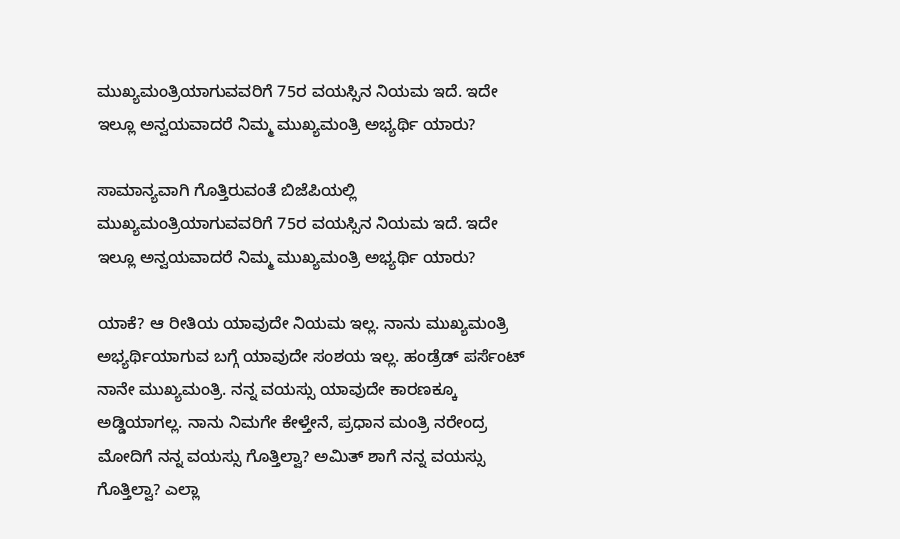ಮುಖ್ಯಮಂತ್ರಿಯಾಗುವವರಿಗೆ 75ರ ವಯಸ್ಸಿನ ನಿಯಮ ಇದೆ. ಇದೇ ಇಲ್ಲೂ ಅನ್ವಯವಾದರೆ ನಿಮ್ಮ ಮುಖ್ಯಮಂತ್ರಿ ಅಭ್ಯರ್ಥಿ ಯಾರು?

ಸಾಮಾನ್ಯವಾಗಿ ಗೊತ್ತಿರುವಂತೆ ಬಿಜೆಪಿಯಲ್ಲಿ ಮುಖ್ಯಮಂತ್ರಿಯಾಗುವವರಿಗೆ 75ರ ವಯಸ್ಸಿನ ನಿಯಮ ಇದೆ. ಇದೇ ಇಲ್ಲೂ ಅನ್ವಯವಾದರೆ ನಿಮ್ಮ ಮುಖ್ಯಮಂತ್ರಿ ಅಭ್ಯರ್ಥಿ ಯಾರು?

ಯಾಕೆ? ಆ ರೀತಿಯ ಯಾವುದೇ ನಿಯಮ ಇಲ್ಲ. ನಾನು ಮುಖ್ಯಮಂತ್ರಿ ಅಭ್ಯರ್ಥಿಯಾಗುವ ಬಗ್ಗೆ ಯಾವುದೇ ಸಂಶಯ ಇಲ್ಲ. ಹಂಡ್ರೆಡ್ ಪರ್ಸೆಂಟ್ ನಾನೇ ಮುಖ್ಯಮಂತ್ರಿ. ನನ್ನ ವಯಸ್ಸು ಯಾವುದೇ ಕಾರಣಕ್ಕೂ ಅಡ್ಡಿಯಾಗಲ್ಲ. ನಾನು ನಿಮಗೇ ಕೇಳ್ತೇನೆ, ಪ್ರಧಾನ ಮಂತ್ರಿ ನರೇಂದ್ರ ಮೋದಿಗೆ ನನ್ನ ವಯಸ್ಸು ಗೊತ್ತಿಲ್ವಾ? ಅಮಿತ್ ಶಾಗೆ ನನ್ನ ವಯಸ್ಸು ಗೊತ್ತಿಲ್ವಾ? ಎಲ್ಲಾ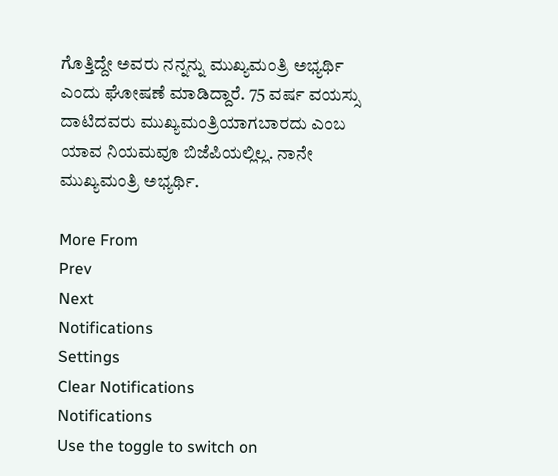ಗೊತ್ತಿದ್ದೇ ಅವರು ನನ್ನನ್ನು ಮುಖ್ಯಮಂತ್ರಿ ಅಭ್ಯರ್ಥಿ ಎಂದು ಘೋಷಣೆ ಮಾಡಿದ್ದಾರೆ. 75 ವರ್ಷ ವಯಸ್ಸು ದಾಟಿದವರು ಮುಖ್ಯಮಂತ್ರಿಯಾಗಬಾರದು ಎಂಬ ಯಾವ ನಿಯಮವೂ ಬಿಜೆಪಿಯಲ್ಲಿಲ್ಲ. ನಾನೇ ಮುಖ್ಯಮಂತ್ರಿ ಅಭ್ಯರ್ಥಿ.

More From
Prev
Next
Notifications
Settings
Clear Notifications
Notifications
Use the toggle to switch on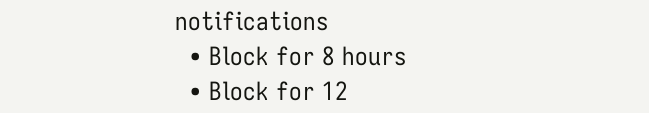notifications
  • Block for 8 hours
  • Block for 12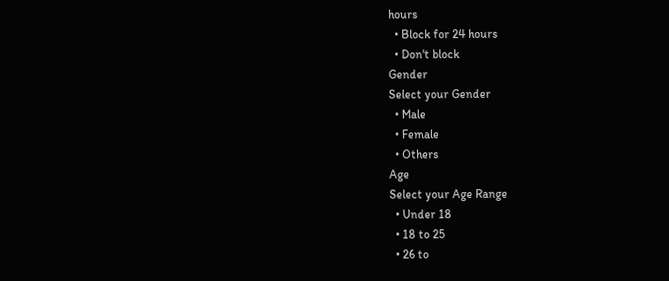hours
  • Block for 24 hours
  • Don't block
Gender
Select your Gender
  • Male
  • Female
  • Others
Age
Select your Age Range
  • Under 18
  • 18 to 25
  • 26 to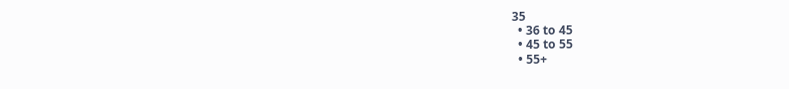35
  • 36 to 45
  • 45 to 55
  • 55+